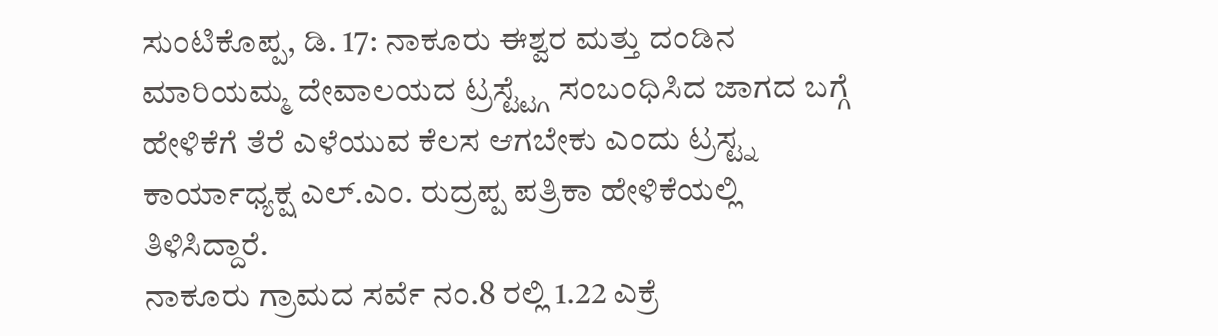ಸುಂಟಿಕೊಪ್ಪ, ಡಿ. 17: ನಾಕೂರು ಈಶ್ವರ ಮತ್ತು ದಂಡಿನ ಮಾರಿಯಮ್ಮ ದೇವಾಲಯದ ಟ್ರಸ್ಟ್ಟ್ಗೆ ಸಂಬಂಧಿಸಿದ ಜಾಗದ ಬಗ್ಗೆ ಹೇಳಿಕೆಗೆ ತೆರೆ ಎಳೆಯುವ ಕೆಲಸ ಆಗಬೇಕು ಎಂದು ಟ್ರಸ್ಟ್ನ ಕಾರ್ಯಾಧ್ಯಕ್ಷ ಎಲ್.ಎಂ. ರುದ್ರಪ್ಪ ಪತ್ರಿಕಾ ಹೇಳಿಕೆಯಲ್ಲಿ ತಿಳಿಸಿದ್ದಾರೆ.
ನಾಕೂರು ಗ್ರಾಮದ ಸರ್ವೆ ನಂ.8 ರಲ್ಲಿ 1.22 ಎಕ್ರೆ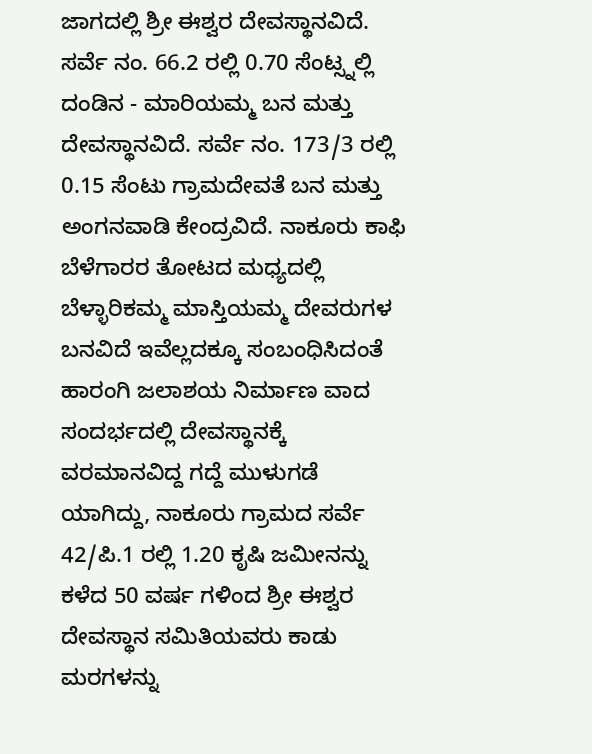ಜಾಗದಲ್ಲಿ ಶ್ರೀ ಈಶ್ವರ ದೇವಸ್ಥಾನವಿದೆ. ಸರ್ವೆ ನಂ. 66.2 ರಲ್ಲಿ 0.70 ಸೆಂಟ್ಸ್ನಲ್ಲಿ ದಂಡಿನ - ಮಾರಿಯಮ್ಮ ಬನ ಮತ್ತು ದೇವಸ್ಥಾನವಿದೆ. ಸರ್ವೆ ನಂ. 173/3 ರಲ್ಲಿ 0.15 ಸೆಂಟು ಗ್ರಾಮದೇವತೆ ಬನ ಮತ್ತು ಅಂಗನವಾಡಿ ಕೇಂದ್ರವಿದೆ. ನಾಕೂರು ಕಾಫಿ ಬೆಳೆಗಾರರ ತೋಟದ ಮಧ್ಯದಲ್ಲಿ ಬೆಳ್ಳಾರಿಕಮ್ಮ ಮಾಸ್ತಿಯಮ್ಮ ದೇವರುಗಳ ಬನವಿದೆ ಇವೆಲ್ಲದಕ್ಕೂ ಸಂಬಂಧಿಸಿದಂತೆ ಹಾರಂಗಿ ಜಲಾಶಯ ನಿರ್ಮಾಣ ವಾದ ಸಂದರ್ಭದಲ್ಲಿ ದೇವಸ್ಥಾನಕ್ಕೆ ವರಮಾನವಿದ್ದ ಗದ್ದೆ ಮುಳುಗಡೆ ಯಾಗಿದ್ದು, ನಾಕೂರು ಗ್ರಾಮದ ಸರ್ವೆ 42/ಪಿ.1 ರಲ್ಲಿ 1.20 ಕೃಷಿ ಜಮೀನನ್ನು ಕಳೆದ 50 ವರ್ಷ ಗಳಿಂದ ಶ್ರೀ ಈಶ್ವರ ದೇವಸ್ಥಾನ ಸಮಿತಿಯವರು ಕಾಡು ಮರಗಳನ್ನು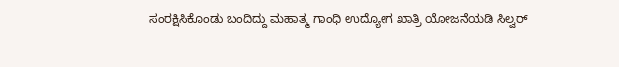ಸಂರಕ್ಷಿಸಿಕೊಂಡು ಬಂದಿದ್ದು ಮಹಾತ್ಮ ಗಾಂಧಿ ಉದ್ಯೋಗ ಖಾತ್ರಿ ಯೋಜನೆಯಡಿ ಸಿಲ್ವರ್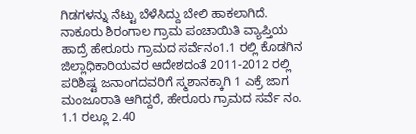ಗಿಡಗಳನ್ನು ನೆಟ್ಟು ಬೆಳೆಸಿದ್ದು ಬೇಲಿ ಹಾಕಲಾಗಿದೆ.
ನಾಕೂರು ಶಿರಂಗಾಲ ಗ್ರಾಮ ಪಂಚಾಯಿತಿ ವ್ಯಾಪ್ತಿಯ ಹಾದ್ರೆ ಹೇರೂರು ಗ್ರಾಮದ ಸರ್ವೆನಂ1.1 ರಲ್ಲಿ ಕೊಡಗಿನ ಜಿಲ್ಲಾಧಿಕಾರಿಯವರ ಆದೇಶದಂತೆ 2011-2012 ರಲ್ಲಿ ಪರಿಶಿಷ್ಟ ಜನಾಂಗದವರಿಗೆ ಸ್ಮಶಾನಕ್ಕಾಗಿ 1 ಎಕ್ರೆ ಜಾಗ ಮಂಜೂರಾತಿ ಆಗಿದ್ದರೆ, ಹೇರೂರು ಗ್ರಾಮದ ಸರ್ವೆ ನಂ. 1.1 ರಲ್ಲೂ 2.40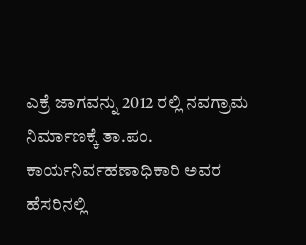ಎಕ್ರೆ ಜಾಗವನ್ನು 2012 ರಲ್ಲಿ ನವಗ್ರಾಮ ನಿರ್ಮಾಣಕ್ಕೆ ತಾ.ಪಂ. ಕಾರ್ಯನಿರ್ವಹಣಾಧಿಕಾರಿ ಅವರ ಹೆಸರಿನಲ್ಲಿ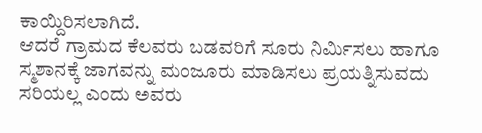ಕಾಯ್ದಿರಿಸಲಾಗಿದೆ.
ಆದರೆ ಗ್ರಾಮದ ಕೆಲವರು ಬಡವರಿಗೆ ಸೂರು ನಿರ್ಮಿಸಲು ಹಾಗೂ ಸ್ಮಶಾನಕ್ಕೆ ಜಾಗವನ್ನು ಮಂಜೂರು ಮಾಡಿಸಲು ಪ್ರಯತ್ನಿಸುವದು ಸರಿಯಲ್ಲ ಎಂದು ಅವರು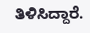ತಿಳಿಸಿದ್ದಾರೆ.